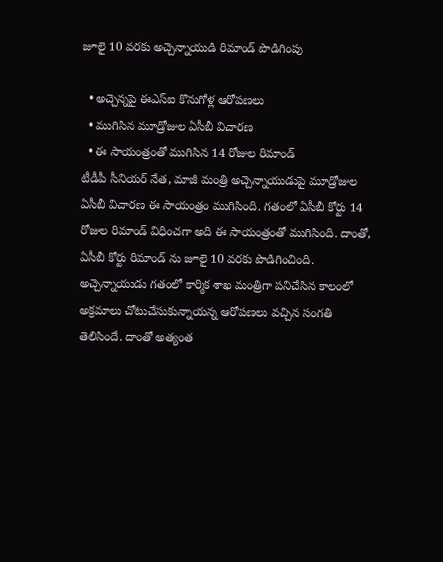జూలై 10 వరకు అచ్చెన్నాయుడి రిమాండ్ పొడిగింపు

  • అచ్చెన్నపై ఈఎస్ఐ కొనుగోళ్ల ఆరోపణలు
  • ముగిసిన మూడ్రోజుల ఏసీబీ విచారణ
  • ఈ సాయంత్రంతో ముగిసిన 14 రోజుల రిమాండ్
టీడీపీ సీనియర్ నేత, మాజీ మంత్రి అచ్చెన్నాయుడుపై మూడ్రోజుల ఏసీబీ విచారణ ఈ సాయంత్రం ముగిసింది. గతంలో ఏసీబీ కోర్టు 14 రోజుల రిమాండ్ విధించగా అది ఈ సాయంత్రంతో ముగిసింది. దాంతో, ఏసీబీ కోర్టు రిమాండ్ ను జూలై 10 వరకు పొడిగించింది. అచ్చెన్నాయుడు గతంలో కార్మిక శాఖ మంత్రిగా పనిచేసిన కాలంలో అక్రమాలు చోటుచేసుకున్నాయన్న ఆరోపణలు వచ్చిన సంగతి తెలిసిందే. దాంతో అత్యంత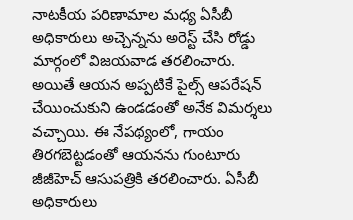నాటకీయ పరిణామాల మధ్య ఏసీబీ అధికారులు అచ్చెన్నను అరెస్ట్ చేసి రోడ్డు మార్గంలో విజయవాడ తరలించారు. అయితే ఆయన అప్పటికే పైల్స్ ఆపరేషన్ చేయించుకుని ఉండడంతో అనేక విమర్శలు వచ్చాయి. ఈ నేపథ్యంలో, గాయం తిరగబెట్టడంతో ఆయనను గుంటూరు జీజీహెచ్ ఆసుపత్రికి తరలించారు. ఏసీబీ అధికారులు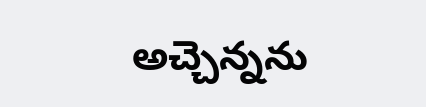అచ్చెన్నను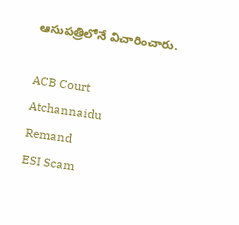ఆసుపత్రిలోనే విచారించారు.

ACB Court
Atchannaidu
Remand
ESI Scam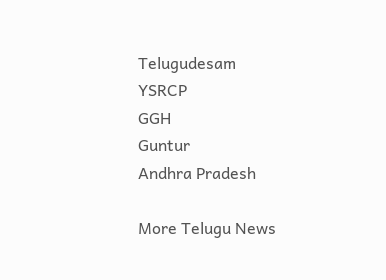Telugudesam
YSRCP
GGH
Guntur
Andhra Pradesh

More Telugu News